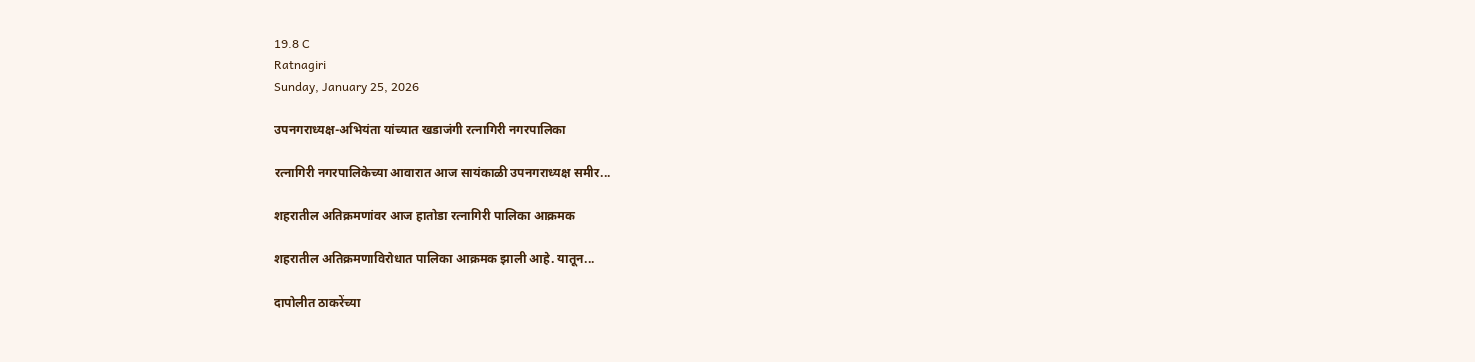19.8 C
Ratnagiri
Sunday, January 25, 2026

उपनगराध्यक्ष-अभियंता यांच्यात खडाजंगी रत्नागिरी नगरपालिका

रत्नागिरी नगरपालिकेच्या आवारात आज सायंकाळी उपनगराध्यक्ष समीर...

शहरातील अतिक्रमणांवर आज हातोडा रत्नागिरी पालिका आक्रमक

शहरातील अतिक्रमणाविरोधात पालिका आक्रमक झाली आहे. यातून...

दापोलीत ठाकरेंच्या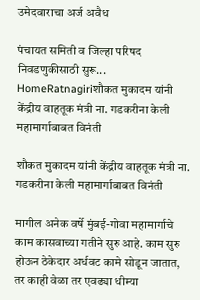उमेदवाराचा अर्ज अवैध

पंचायत समिती व जिल्हा परिषद निवडणुकीसाठी सुरू...
HomeRatnagiriशौकत मुकादम यांनी केंद्रीय वाहतूक मंत्री ना. गडकरीना केली महामार्गाबाबत विनंती

शौकत मुकादम यांनी केंद्रीय वाहतूक मंत्री ना. गडकरीना केली महामार्गाबाबत विनंती

मागील अनेक वर्षे मुंबई-गोवा महामार्गाचे काम कासवाच्या गतीने सुरु आहे. काम सुरु होऊन ठेकेदार अर्धवट कामे सोडून जातात, तर काही वेळा तर एवढ्या धीम्या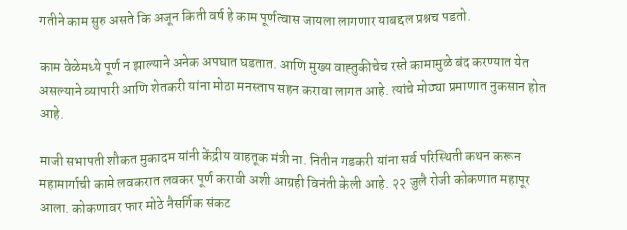गतीने काम सुरु असते कि अजून किती वर्ष हे काम पूर्णत्वास जायला लागणार याबद्दल प्रश्नच पडतो.

काम वेळेमध्ये पूर्ण न झाल्याने अनेक अपघात घडतात. आणि मुख्य वाह्तुकीचेच रस्ते कामामुळे बंद करण्यात येत असल्याने व्यापारी आणि शेतकरी यांना मोठा मनस्ताप सहन करावा लागत आहे. त्यांचे मोठ्या प्रमाणात नुकसान होत आहे.

माजी सभापती शौकत मुकादम यांनी केंद्रीय वाहतूक मंत्री ना. नितीन गडकरी यांना सर्व परिस्थिती कथन करून महामार्गाची कामे लवकरात लवकर पूर्ण करावी अशी आग्रही विनंती केली आहे. २२ जुलै रोजी कोकणात महापूर आला. कोकणावर फार मोठे नैसर्गिक संकट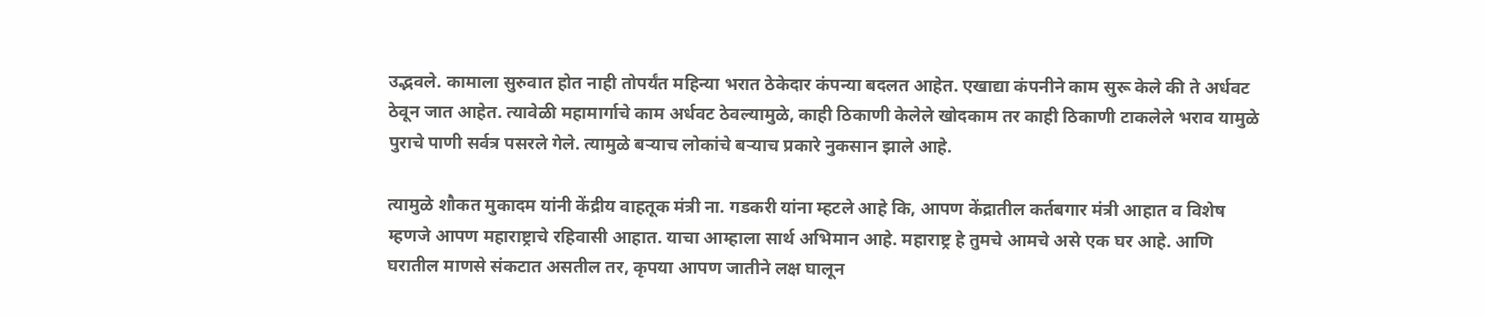उद्भवले. कामाला सुरुवात होत नाही तोपर्यंत महिन्या भरात ठेकेदार कंपन्या बदलत आहेत. एखाद्या कंपनीने काम सुरू केले की ते अर्धवट ठेवून जात आहेत. त्यावेळी महामार्गाचे काम अर्धवट ठेवल्यामुळे, काही ठिकाणी केलेले खोदकाम तर काही ठिकाणी टाकलेले भराव यामुळे पुराचे पाणी सर्वत्र पसरले गेले. त्यामुळे बर्‍याच लोकांचे बऱ्याच प्रकारे नुकसान झाले आहे.

त्यामुळे शौकत मुकादम यांनी केंद्रीय वाहतूक मंत्री ना. गडकरी यांना म्हटले आहे कि, आपण केंद्रातील कर्तबगार मंत्री आहात व विशेष म्हणजे आपण महाराष्ट्राचे रहिवासी आहात. याचा आम्हाला सार्थ अभिमान आहे. महाराष्ट्र हे तुमचे आमचे असे एक घर आहे. आणि घरातील माणसे संकटात असतील तर, कृपया आपण जातीने लक्ष घालून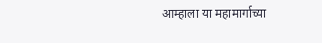आम्हाला या महामार्गाच्या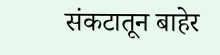संकटातून बाहेर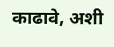काढावे, अशी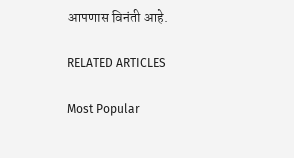आपणास विनंती आहे.

RELATED ARTICLES

Most Popular